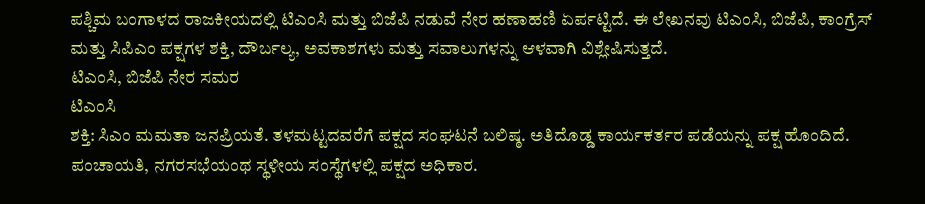ಪಶ್ಚಿಮ ಬಂಗಾಳದ ರಾಜಕೀಯದಲ್ಲಿ ಟಿಎಂಸಿ ಮತ್ತು ಬಿಜೆಪಿ ನಡುವೆ ನೇರ ಹಣಾಹಣಿ ಏರ್ಪಟ್ಟಿದೆ. ಈ ಲೇಖನವು ಟಿಎಂಸಿ, ಬಿಜೆಪಿ, ಕಾಂಗ್ರೆಸ್ ಮತ್ತು ಸಿಪಿಎಂ ಪಕ್ಷಗಳ ಶಕ್ತಿ, ದೌರ್ಬಲ್ಯ, ಅವಕಾಶಗಳು ಮತ್ತು ಸವಾಲುಗಳನ್ನು ಆಳವಾಗಿ ವಿಶ್ಲೇಷಿಸುತ್ತದೆ.
ಟಿಎಂಸಿ, ಬಿಜೆಪಿ ನೇರ ಸಮರ
ಟಿಎಂಸಿ
ಶಕ್ತಿ: ಸಿಎಂ ಮಮತಾ ಜನಪ್ರಿಯತೆ. ತಳಮಟ್ಟದವರೆಗೆ ಪಕ್ಷದ ಸಂಘಟನೆ ಬಲಿಷ್ಠ. ಅತಿದೊಡ್ಡ ಕಾರ್ಯಕರ್ತರ ಪಡೆಯನ್ನು ಪಕ್ಷ ಹೊಂದಿದೆ. ಪಂಚಾಯತಿ, ನಗರಸಭೆಯಂಥ ಸ್ಥಳೀಯ ಸಂಸ್ಥೆಗಳಲ್ಲಿ ಪಕ್ಷದ ಅಧಿಕಾರ.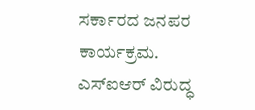ಸರ್ಕಾರದ ಜನಪರ ಕಾರ್ಯಕ್ರಮ. ಎಸ್ಐಆರ್ ವಿರುದ್ಧ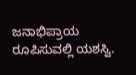ಜನಾಭಿಪ್ರಾಯ ರೂಪಿಸುವಲ್ಲಿ ಯಶಸ್ವಿ.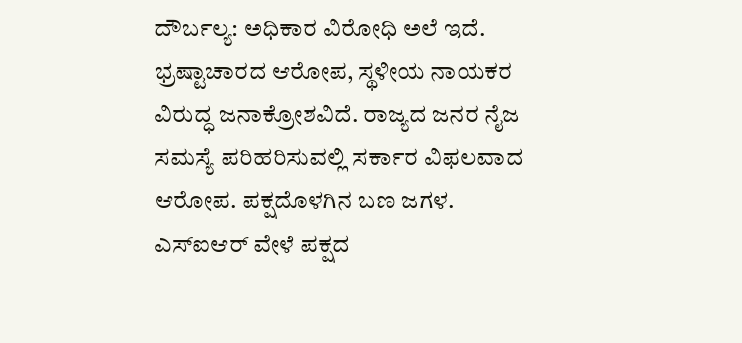ದೌರ್ಬಲ್ಯ: ಅಧಿಕಾರ ವಿರೋಧಿ ಅಲೆ ಇದೆ. ಭ್ರಷ್ಟಾಚಾರದ ಆರೋಪ, ಸ್ಥಳೀಯ ನಾಯಕರ ವಿರುದ್ಧ ಜನಾಕ್ರೋಶವಿದೆ. ರಾಜ್ಯದ ಜನರ ನೈಜ ಸಮಸ್ಯೆ ಪರಿಹರಿಸುವಲ್ಲಿ ಸರ್ಕಾರ ವಿಫಲವಾದ ಆರೋಪ. ಪಕ್ಷದೊಳಗಿನ ಬಣ ಜಗಳ. ಎಸ್ಐಆರ್ ವೇಳೆ ಪಕ್ಷದ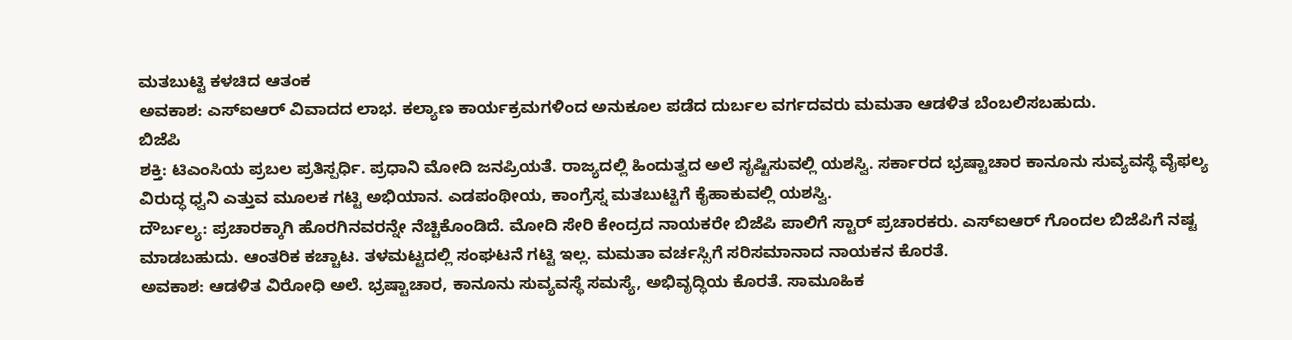ಮತಬುಟ್ಟಿ ಕಳಚಿದ ಆತಂಕ
ಅವಕಾಶ: ಎಸ್ಐಆರ್ ವಿವಾದದ ಲಾಭ. ಕಲ್ಯಾಣ ಕಾರ್ಯಕ್ರಮಗಳಿಂದ ಅನುಕೂಲ ಪಡೆದ ದುರ್ಬಲ ವರ್ಗದವರು ಮಮತಾ ಆಡಳಿತ ಬೆಂಬಲಿಸಬಹುದು.
ಬಿಜೆಪಿ
ಶಕ್ತಿ: ಟಿಎಂಸಿಯ ಪ್ರಬಲ ಪ್ರತಿಸ್ಪರ್ಧಿ. ಪ್ರಧಾನಿ ಮೋದಿ ಜನಪ್ರಿಯತೆ. ರಾಜ್ಯದಲ್ಲಿ ಹಿಂದುತ್ವದ ಅಲೆ ಸೃಷ್ಟಿಸುವಲ್ಲಿ ಯಶಸ್ವಿ. ಸರ್ಕಾರದ ಭ್ರಷ್ಟಾಚಾರ ಕಾನೂನು ಸುವ್ಯವಸ್ಥೆ ವೈಫಲ್ಯ ವಿರುದ್ಧ ಧ್ವನಿ ಎತ್ತುವ ಮೂಲಕ ಗಟ್ಟಿ ಅಭಿಯಾನ. ಎಡಪಂಥೀಯ, ಕಾಂಗ್ರೆಸ್ನ ಮತಬುಟ್ಟಿಗೆ ಕೈಹಾಕುವಲ್ಲಿ ಯಶಸ್ವಿ.
ದೌರ್ಬಲ್ಯ: ಪ್ರಚಾರಕ್ಕಾಗಿ ಹೊರಗಿನವರನ್ನೇ ನೆಚ್ಚಿಕೊಂಡಿದೆ. ಮೋದಿ ಸೇರಿ ಕೇಂದ್ರದ ನಾಯಕರೇ ಬಿಜೆಪಿ ಪಾಲಿಗೆ ಸ್ಟಾರ್ ಪ್ರಚಾರಕರು. ಎಸ್ಐಆರ್ ಗೊಂದಲ ಬಿಜೆಪಿಗೆ ನಷ್ಟ ಮಾಡಬಹುದು. ಆಂತರಿಕ ಕಚ್ಚಾಟ. ತಳಮಟ್ಟದಲ್ಲಿ ಸಂಘಟನೆ ಗಟ್ಟಿ ಇಲ್ಲ. ಮಮತಾ ವರ್ಚಸ್ಸಿಗೆ ಸರಿಸಮಾನಾದ ನಾಯಕನ ಕೊರತೆ.
ಅವಕಾಶ: ಆಡಳಿತ ವಿರೋಧಿ ಅಲೆ. ಭ್ರಷ್ಟಾಚಾರ, ಕಾನೂನು ಸುವ್ಯವಸ್ಥೆ ಸಮಸ್ಯೆ, ಅಭಿವೃದ್ಧಿಯ ಕೊರತೆ. ಸಾಮೂಹಿಕ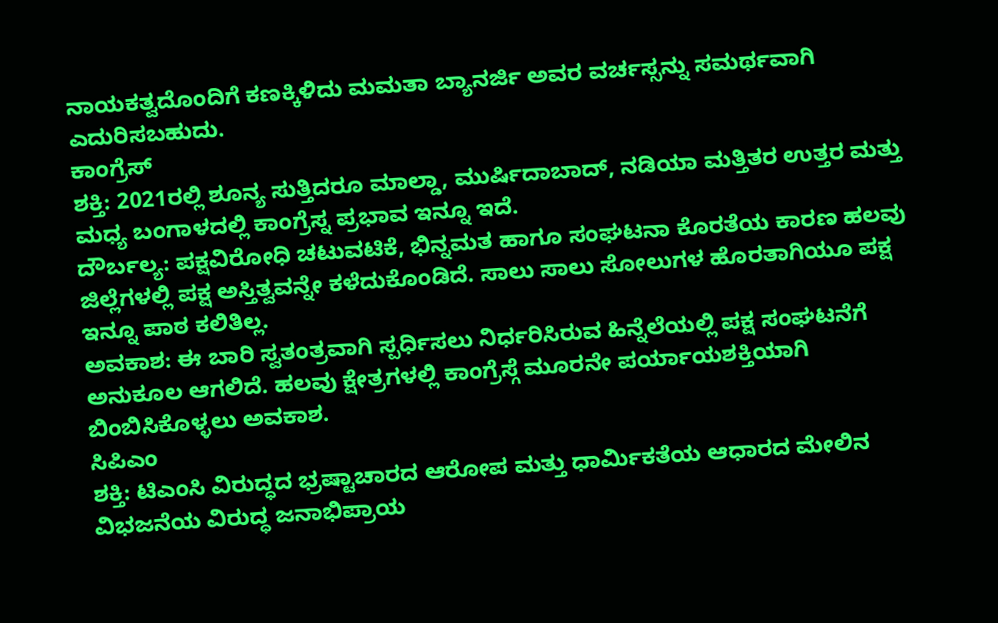ನಾಯಕತ್ವದೊಂದಿಗೆ ಕಣಕ್ಕಿಳಿದು ಮಮತಾ ಬ್ಯಾನರ್ಜಿ ಅವರ ವರ್ಚಸ್ಸನ್ನು ಸಮರ್ಥವಾಗಿ ಎದುರಿಸಬಹುದು.
ಕಾಂಗ್ರೆಸ್
ಶಕ್ತಿ: 2021ರಲ್ಲಿ ಶೂನ್ಯ ಸುತ್ತಿದರೂ ಮಾಲ್ಡಾ, ಮುರ್ಷಿದಾಬಾದ್, ನಡಿಯಾ ಮತ್ತಿತರ ಉತ್ತರ ಮತ್ತು ಮಧ್ಯ ಬಂಗಾಳದಲ್ಲಿ ಕಾಂಗ್ರೆಸ್ನ ಪ್ರಭಾವ ಇನ್ನೂ ಇದೆ.
ದೌರ್ಬಲ್ಯ: ಪಕ್ಷವಿರೋಧಿ ಚಟುವಟಿಕೆ, ಭಿನ್ನಮತ ಹಾಗೂ ಸಂಘಟನಾ ಕೊರತೆಯ ಕಾರಣ ಹಲವು ಜಿಲ್ಲೆಗಳಲ್ಲಿ ಪಕ್ಷ ಅಸ್ತಿತ್ವವನ್ನೇ ಕಳೆದುಕೊಂಡಿದೆ. ಸಾಲು ಸಾಲು ಸೋಲುಗಳ ಹೊರತಾಗಿಯೂ ಪಕ್ಷ ಇನ್ನೂ ಪಾಠ ಕಲಿತಿಲ್ಲ.
ಅವಕಾಶ: ಈ ಬಾರಿ ಸ್ವತಂತ್ರವಾಗಿ ಸ್ಪರ್ಧಿಸಲು ನಿರ್ಧರಿಸಿರುವ ಹಿನ್ನೆಲೆಯಲ್ಲಿ ಪಕ್ಷ ಸಂಘಟನೆಗೆ ಅನುಕೂಲ ಆಗಲಿದೆ. ಹಲವು ಕ್ಷೇತ್ರಗಳಲ್ಲಿ ಕಾಂಗ್ರೆಸ್ಗೆ ಮೂರನೇ ಪರ್ಯಾಯಶಕ್ತಿಯಾಗಿ ಬಿಂಬಿಸಿಕೊಳ್ಳಲು ಅವಕಾಶ.
ಸಿಪಿಎಂ
ಶಕ್ತಿ: ಟಿಎಂಸಿ ವಿರುದ್ಧದ ಭ್ರಷ್ಟಾಚಾರದ ಆರೋಪ ಮತ್ತು ಧಾರ್ಮಿಕತೆಯ ಆಧಾರದ ಮೇಲಿನ ವಿಭಜನೆಯ ವಿರುದ್ಧ ಜನಾಭಿಪ್ರಾಯ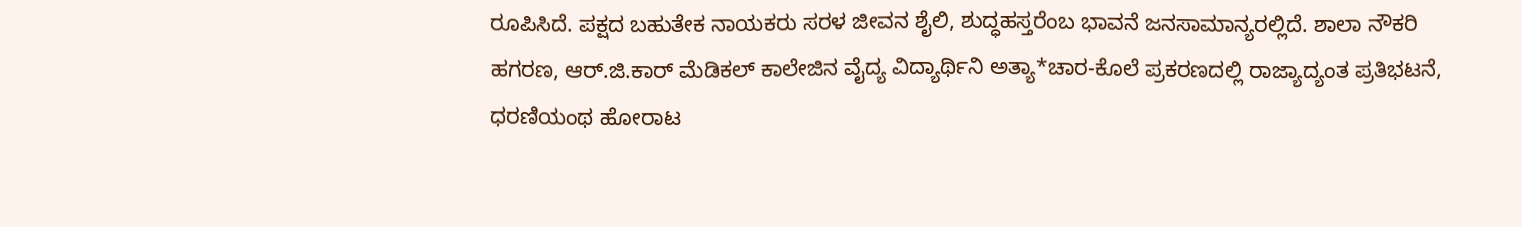ರೂಪಿಸಿದೆ. ಪಕ್ಷದ ಬಹುತೇಕ ನಾಯಕರು ಸರಳ ಜೀವನ ಶೈಲಿ, ಶುದ್ಧಹಸ್ತರೆಂಬ ಭಾವನೆ ಜನಸಾಮಾನ್ಯರಲ್ಲಿದೆ. ಶಾಲಾ ನೌಕರಿ ಹಗರಣ, ಆರ್.ಜಿ.ಕಾರ್ ಮೆಡಿಕಲ್ ಕಾಲೇಜಿನ ವೈದ್ಯ ವಿದ್ಯಾರ್ಥಿನಿ ಅತ್ಯಾ*ಚಾರ-ಕೊಲೆ ಪ್ರಕರಣದಲ್ಲಿ ರಾಜ್ಯಾದ್ಯಂತ ಪ್ರತಿಭಟನೆ, ಧರಣಿಯಂಥ ಹೋರಾಟ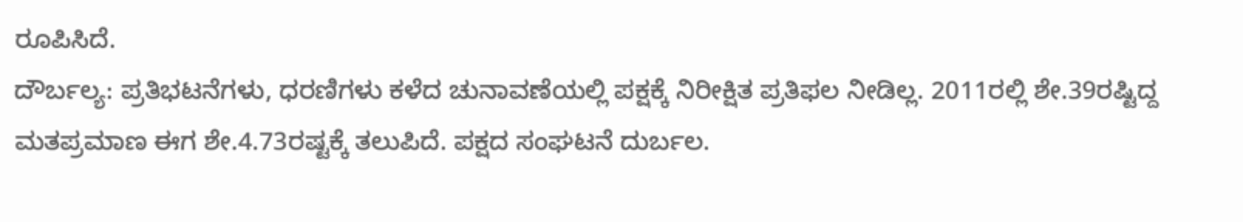ರೂಪಿಸಿದೆ.
ದೌರ್ಬಲ್ಯ: ಪ್ರತಿಭಟನೆಗಳು, ಧರಣಿಗಳು ಕಳೆದ ಚುನಾವಣೆಯಲ್ಲಿ ಪಕ್ಷಕ್ಕೆ ನಿರೀಕ್ಷಿತ ಪ್ರತಿಫಲ ನೀಡಿಲ್ಲ. 2011ರಲ್ಲಿ ಶೇ.39ರಷ್ಟಿದ್ದ ಮತಪ್ರಮಾಣ ಈಗ ಶೇ.4.73ರಷ್ಟಕ್ಕೆ ತಲುಪಿದೆ. ಪಕ್ಷದ ಸಂಘಟನೆ ದುರ್ಬಲ.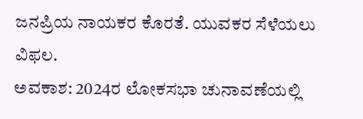ಜನಪ್ರಿಯ ನಾಯಕರ ಕೊರತೆ. ಯುವಕರ ಸೆಳೆಯಲು ವಿಫಲ.
ಅವಕಾಶ: 2024ರ ಲೋಕಸಭಾ ಚುನಾವಣೆಯಲ್ಲಿ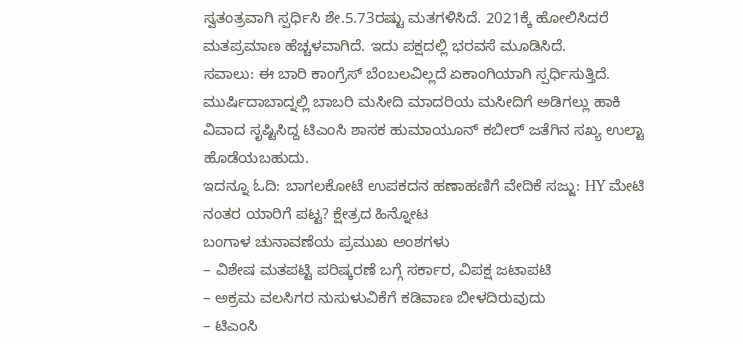ಸ್ವತಂತ್ರವಾಗಿ ಸ್ಪರ್ಧಿಸಿ ಶೇ.5.73ರಷ್ಟು ಮತಗಳಿಸಿದೆ. 2021ಕ್ಕೆ ಹೋಲಿಸಿದರೆ ಮತಪ್ರಮಾಣ ಹೆಚ್ಚಳವಾಗಿದೆ. ಇದು ಪಕ್ಷದಲ್ಲಿ ಭರವಸೆ ಮೂಡಿಸಿದೆ.
ಸವಾಲು: ಈ ಬಾರಿ ಕಾಂಗ್ರೆಸ್ ಬೆಂಬಲವಿಲ್ಲದೆ ಏಕಾಂಗಿಯಾಗಿ ಸ್ಪರ್ಧಿಸುತ್ತಿದೆ. ಮುರ್ಷಿದಾಬಾದ್ನಲ್ಲಿ ಬಾಬರಿ ಮಸೀದಿ ಮಾದರಿಯ ಮಸೀದಿಗೆ ಅಡಿಗಲ್ಲು ಹಾಕಿ ವಿವಾದ ಸೃಷ್ಟಿಸಿದ್ದ ಟಿಎಂಸಿ ಶಾಸಕ ಹುಮಾಯೂನ್ ಕಬೀರ್ ಜತೆಗಿನ ಸಖ್ಯ ಉಲ್ಟಾ ಹೊಡೆಯಬಹುದು.
ಇದನ್ನೂ ಓದಿ: ಬಾಗಲಕೋಟೆ ಉಪಕದನ ಹಣಾಹಣಿಗೆ ವೇದಿಕೆ ಸಜ್ಜು: HY ಮೇಟಿ ನಂತರ ಯಾರಿಗೆ ಪಟ್ಟ? ಕ್ಷೇತ್ರದ ಹಿನ್ನೋಟ
ಬಂಗಾಳ ಚುನಾವಣೆಯ ಪ್ರಮುಖ ಅಂಶಗಳು
– ವಿಶೇಷ ಮತಪಟ್ಟಿ ಪರಿಷ್ಕರಣೆ ಬಗ್ಗೆ ಸರ್ಕಾರ, ವಿಪಕ್ಷ ಜಟಾಪಟಿ
– ಅಕ್ರಮ ವಲಸಿಗರ ನುಸುಳುವಿಕೆಗೆ ಕಡಿವಾಣ ಬೀಳದಿರುವುದು
– ಟಿಎಂಸಿ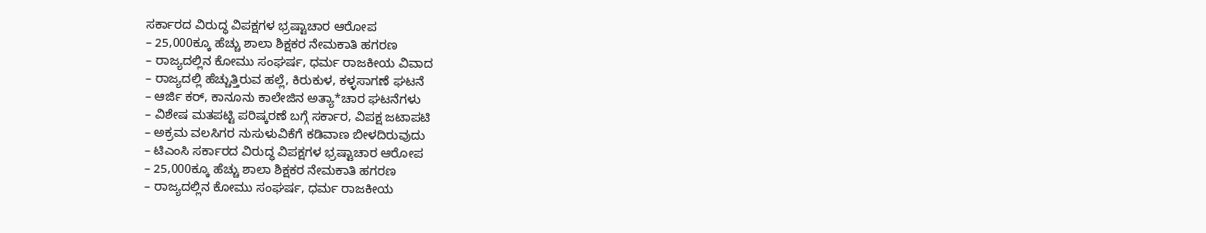ಸರ್ಕಾರದ ವಿರುದ್ಧ ವಿಪಕ್ಷಗಳ ಭ್ರಷ್ಟಾಚಾರ ಆರೋಪ
– 25,000ಕ್ಕೂ ಹೆಚ್ಚು ಶಾಲಾ ಶಿಕ್ಷಕರ ನೇಮಕಾತಿ ಹಗರಣ
– ರಾಜ್ಯದಲ್ಲಿನ ಕೋಮು ಸಂಘರ್ಷ, ಧರ್ಮ ರಾಜಕೀಯ ವಿವಾದ
– ರಾಜ್ಯದಲ್ಲಿ ಹೆಚ್ಚುತ್ತಿರುವ ಹಲ್ಲೆ, ಕಿರುಕುಳ, ಕಳ್ಳಸಾಗಣೆ ಘಟನೆ
– ಆರ್ಜಿ ಕರ್, ಕಾನೂನು ಕಾಲೇಜಿನ ಅತ್ಯಾ*ಚಾರ ಘಟನೆಗಳು
– ವಿಶೇಷ ಮತಪಟ್ಟಿ ಪರಿಷ್ಕರಣೆ ಬಗ್ಗೆ ಸರ್ಕಾರ, ವಿಪಕ್ಷ ಜಟಾಪಟಿ
– ಅಕ್ರಮ ವಲಸಿಗರ ನುಸುಳುವಿಕೆಗೆ ಕಡಿವಾಣ ಬೀಳದಿರುವುದು
– ಟಿಎಂಸಿ ಸರ್ಕಾರದ ವಿರುದ್ಧ ವಿಪಕ್ಷಗಳ ಭ್ರಷ್ಟಾಚಾರ ಆರೋಪ
– 25,000ಕ್ಕೂ ಹೆಚ್ಚು ಶಾಲಾ ಶಿಕ್ಷಕರ ನೇಮಕಾತಿ ಹಗರಣ
– ರಾಜ್ಯದಲ್ಲಿನ ಕೋಮು ಸಂಘರ್ಷ, ಧರ್ಮ ರಾಜಕೀಯ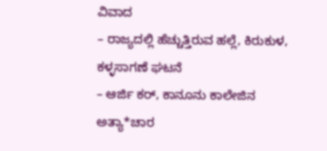ವಿವಾದ
– ರಾಜ್ಯದಲ್ಲಿ ಹೆಚ್ಚುತ್ತಿರುವ ಹಲ್ಲೆ, ಕಿರುಕುಳ, ಕಳ್ಳಸಾಗಣೆ ಘಟನೆ
– ಆರ್ಜಿ ಕರ್, ಕಾನೂನು ಕಾಲೇಜಿನ ಅತ್ಯಾ*ಚಾರ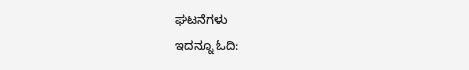ಘಟನೆಗಳು
ಇದನ್ನೂ ಓದಿ: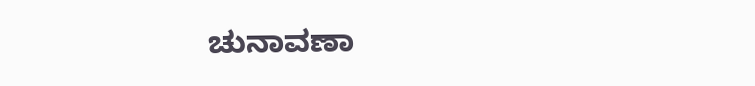ಚುನಾವಣಾ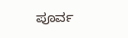ಪೂರ್ವ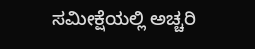ಸಮೀಕ್ಷೆಯಲ್ಲಿ ಅಚ್ಚರಿ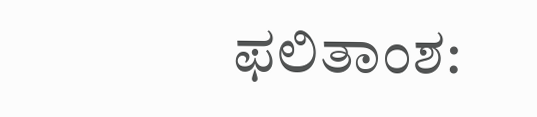ಫಲಿತಾಂಶ: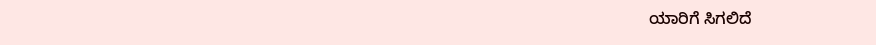ಯಾರಿಗೆ ಸಿಗಲಿದೆ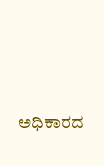ಅಧಿಕಾರದ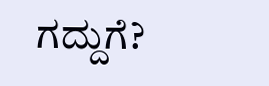ಗದ್ದುಗೆ?